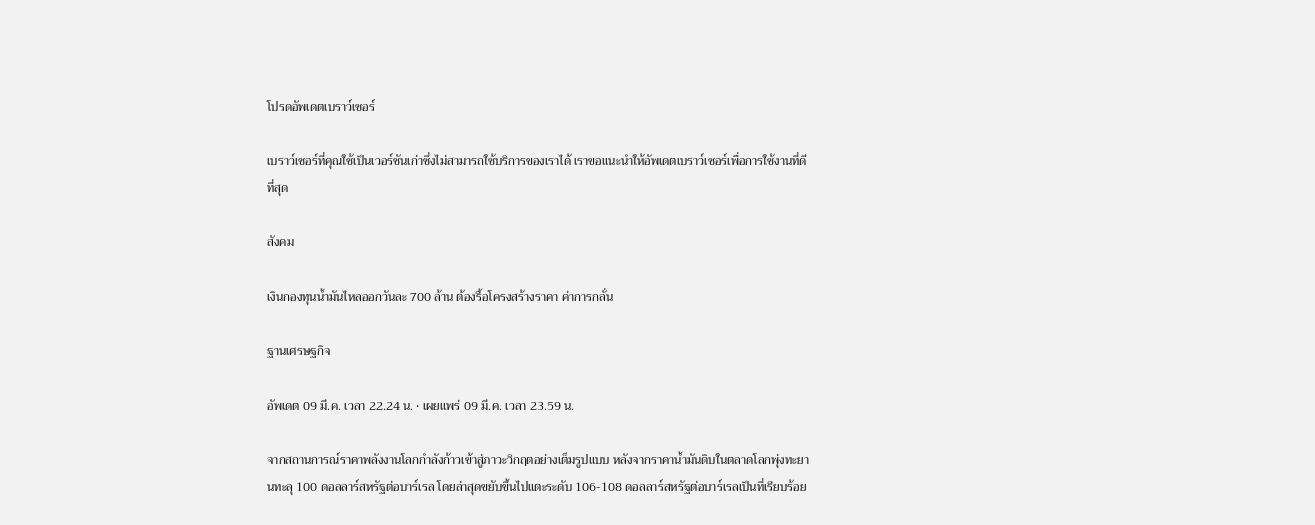โปรดอัพเดตเบราว์เซอร์

เบราว์เซอร์ที่คุณใช้เป็นเวอร์ชันเก่าซึ่งไม่สามารถใช้บริการของเราได้ เราขอแนะนำให้อัพเดตเบราว์เซอร์เพื่อการใช้งานที่ดีที่สุด

สังคม

เงินกองทุนน้ำมันไหลออกวันละ 700 ล้าน ต้องรื้อโครงสร้างราคา ค่าการกลั่น

ฐานเศรษฐกิจ

อัพเดต 09 มี.ค. เวลา 22.24 น. • เผยแพร่ 09 มี.ค. เวลา 23.59 น.

จากสถานการณ์ราคาพลังงานโลกกำลังก้าวเข้าสู่ภาวะวิกฤตอย่างเต็มรูปแบบ หลังจากราคาน้ำมันดิบในตลาดโลกพุ่งทะยานทะลุ 100 ดอลลาร์สหรัฐต่อบาร์เรล โดยล่าสุดขยับขึ้นไปแตะระดับ 106-108 ดอลลาร์สหรัฐต่อบาร์เรลเป็นที่เรียบร้อย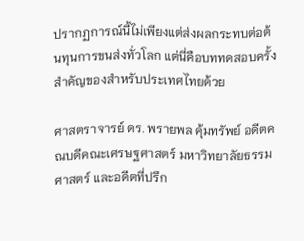ปรากฏการณ์นี้ไม่เพียงแต่ส่งผลกระทบต่อต้นทุนการขนส่งทั่วโลก แต่นี่คือบททดสอบครั้งสำคัญของสำหรับประเทศไทยด้วย

ศาสตราจารย์ ดร. พรายพล คุ้มทรัพย์ อดีตคณบดีคณะเศรษฐศาสตร์ มหาวิทยาลัยธรรมศาสตร์ และอดีตที่ปรึก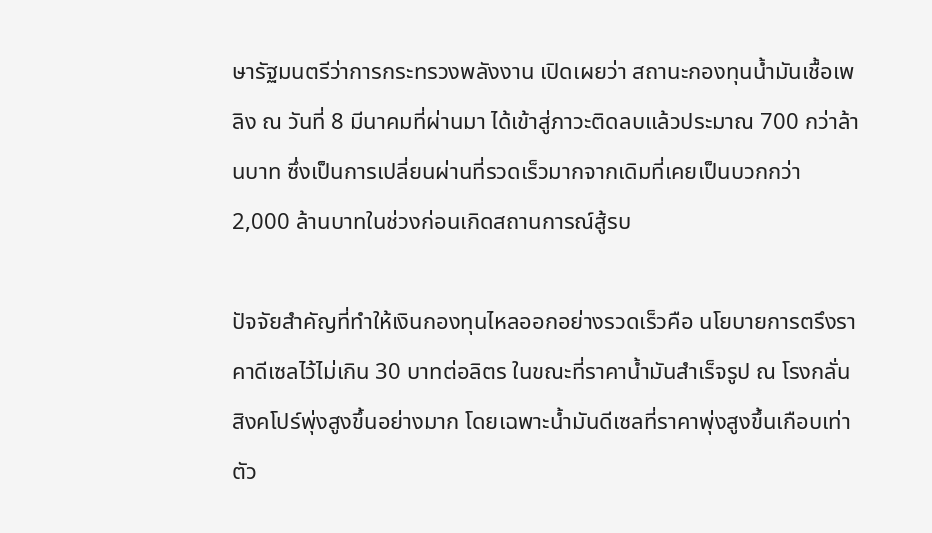ษารัฐมนตรีว่าการกระทรวงพลังงาน เปิดเผยว่า สถานะกองทุนน้ำมันเชื้อเพลิง ณ วันที่ 8 มีนาคมที่ผ่านมา ได้เข้าสู่ภาวะติดลบแล้วประมาณ 700 กว่าล้านบาท ซึ่งเป็นการเปลี่ยนผ่านที่รวดเร็วมากจากเดิมที่เคยเป็นบวกกว่า 2,000 ล้านบาทในช่วงก่อนเกิดสถานการณ์สู้รบ

ปัจจัยสำคัญที่ทำให้เงินกองทุนไหลออกอย่างรวดเร็วคือ นโยบายการตรึงราคาดีเซลไว้ไม่เกิน 30 บาทต่อลิตร ในขณะที่ราคาน้ำมันสำเร็จรูป ณ โรงกลั่นสิงคโปร์พุ่งสูงขึ้นอย่างมาก โดยเฉพาะน้ำมันดีเซลที่ราคาพุ่งสูงขึ้นเกือบเท่าตัว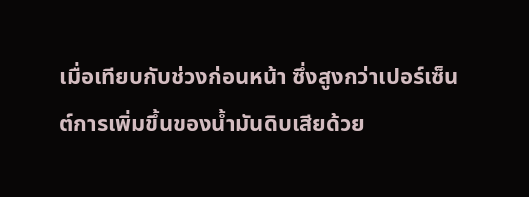เมื่อเทียบกับช่วงก่อนหน้า ซึ่งสูงกว่าเปอร์เซ็นต์การเพิ่มขึ้นของน้ำมันดิบเสียด้วย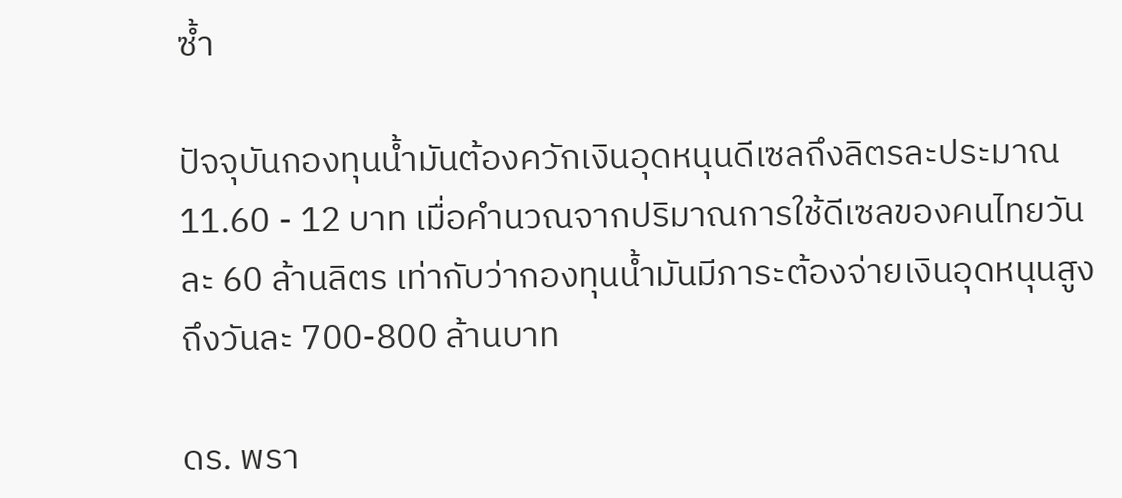ซ้ำ

ปัจจุบันกองทุนน้ำมันต้องควักเงินอุดหนุนดีเซลถึงลิตรละประมาณ 11.60 - 12 บาท เมื่อคำนวณจากปริมาณการใช้ดีเซลของคนไทยวันละ 60 ล้านลิตร เท่ากับว่ากองทุนน้ำมันมีภาระต้องจ่ายเงินอุดหนุนสูงถึงวันละ 700-800 ล้านบาท

ดร. พรา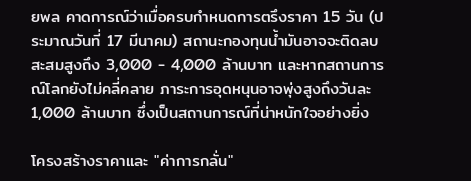ยพล คาดการณ์ว่าเมื่อครบกำหนดการตรึงราคา 15 วัน (ประมาณวันที่ 17 มีนาคม) สถานะกองทุนน้ำมันอาจจะติดลบสะสมสูงถึง 3,000 - 4,000 ล้านบาท และหากสถานการณ์โลกยังไม่คลี่คลาย ภาระการอุดหนุนอาจพุ่งสูงถึงวันละ 1,000 ล้านบาท ซึ่งเป็นสถานการณ์ที่น่าหนักใจอย่างยิ่ง

โครงสร้างราคาและ "ค่าการกลั่น"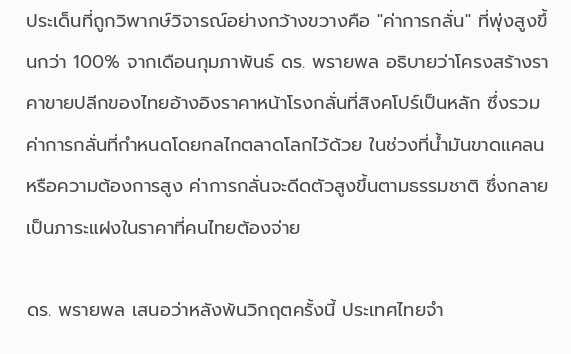ประเด็นที่ถูกวิพากษ์วิจารณ์อย่างกว้างขวางคือ "ค่าการกลั่น" ที่พุ่งสูงขึ้นกว่า 100% จากเดือนกุมภาพันธ์ ดร. พรายพล อธิบายว่าโครงสร้างราคาขายปลีกของไทยอ้างอิงราคาหน้าโรงกลั่นที่สิงคโปร์เป็นหลัก ซึ่งรวมค่าการกลั่นที่กำหนดโดยกลไกตลาดโลกไว้ด้วย ในช่วงที่น้ำมันขาดแคลนหรือความต้องการสูง ค่าการกลั่นจะดีดตัวสูงขึ้นตามธรรมชาติ ซึ่งกลายเป็นภาระแฝงในราคาที่คนไทยต้องจ่าย

ดร. พรายพล เสนอว่าหลังพ้นวิกฤตครั้งนี้ ประเทศไทยจำ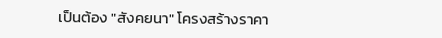เป็นต้อง "สังคยนา" โครงสร้างราคา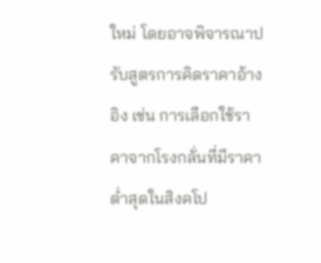ใหม่ โดยอาจพิจารณาปรับสูตรการคิดราคาอ้างอิง เช่น การเลือกใช้ราคาจากโรงกลั่นที่มีราคาต่ำสุดในสิงคโป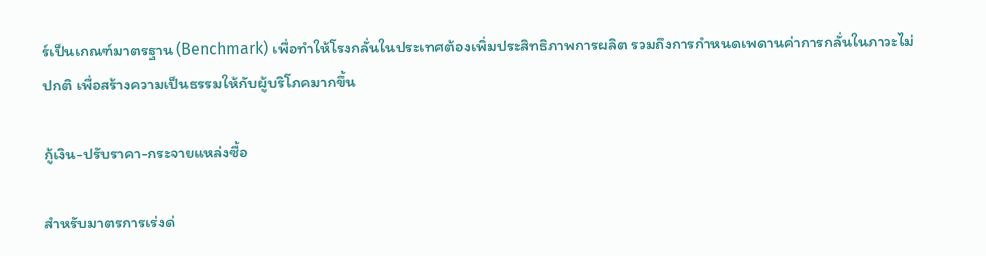ร์เป็นเกณฑ์มาตรฐาน (Benchmark) เพื่อทำให้โรงกลั่นในประเทศต้องเพิ่มประสิทธิภาพการผลิต รวมถึงการกำหนดเพดานค่าการกลั่นในภาวะไม่ปกติ เพื่อสร้างความเป็นธรรมให้กับผู้บริโภคมากขึ้น

กู้เงิน-ปรับราคา-กระจายแหล่งซื้อ

สำหรับมาตรการเร่งด่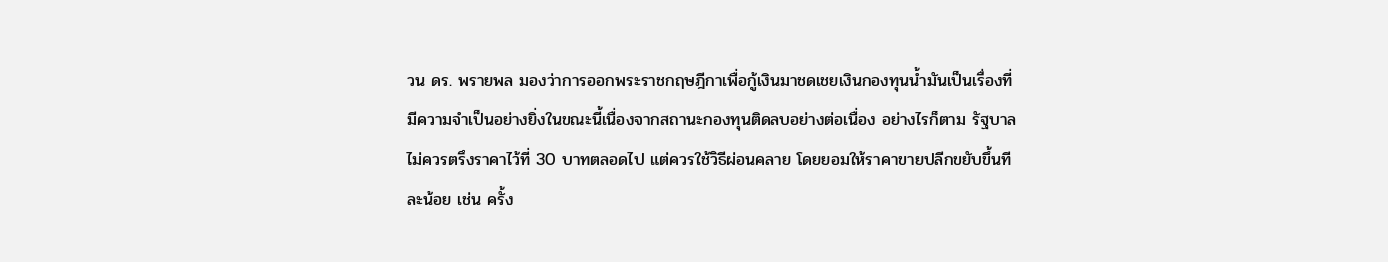วน ดร. พรายพล มองว่าการออกพระราชกฤษฎีกาเพื่อกู้เงินมาชดเชยเงินกองทุนน้ำมันเป็นเรื่องที่มีความจำเป็นอย่างยิ่งในขณะนี้เนื่องจากสถานะกองทุนติดลบอย่างต่อเนื่อง อย่างไรก็ตาม รัฐบาลไม่ควรตรึงราคาไว้ที่ 30 บาทตลอดไป แต่ควรใช้วิธีผ่อนคลาย โดยยอมให้ราคาขายปลีกขยับขึ้นทีละน้อย เช่น ครั้ง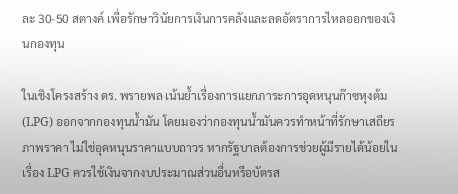ละ 30-50 สตางค์ เพื่อรักษาวินัยการเงินการคลังและลดอัตราการไหลออกของเงินกองทุน

ในเชิงโครงสร้าง ดร. พรายพล เน้นย้ำเรื่องการแยกภาระการอุดหนุนก๊าซหุงต้ม (LPG) ออกจากกองทุนน้ำมัน โดยมองว่ากองทุนน้ำมันควรทำหน้าที่รักษาเสถียรภาพราคา ไม่ใช่อุดหนุนราคาแบบถาวร หากรัฐบาลต้องการช่วยผู้มีรายได้น้อยในเรื่อง LPG ควรใช้เงินจากงบประมาณส่วนอื่นหรือบัตรส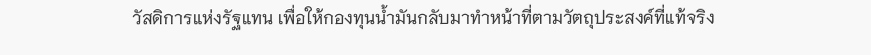วัสดิการแห่งรัฐแทน เพื่อให้กองทุนน้ำมันกลับมาทำหน้าที่ตามวัตถุประสงค์ที่แท้จริง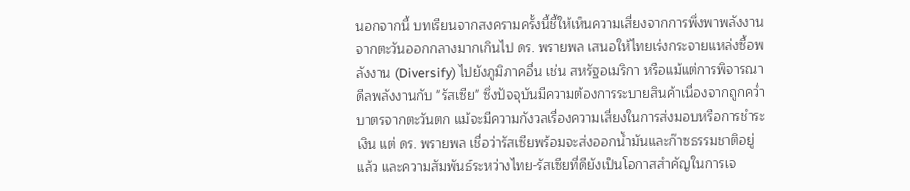นอกจากนี้ บทเรียนจากสงครามครั้งนี้ชี้ให้เห็นความเสี่ยงจากการพึ่งพาพลังงานจากตะวันออกกลางมากเกินไป ดร. พรายพล เสนอให้ไทยเร่งกระจายแหล่งซื้อพลังงาน (Diversify) ไปยังภูมิภาคอื่น เช่น สหรัฐอเมริกา หรือแม้แต่การพิจารณาดีลพลังงานกับ "รัสเซีย" ซึ่งปัจจุบันมีความต้องการระบายสินค้าเนื่องจากถูกคว่ำบาตรจากตะวันตก แม้จะมีความกังวลเรื่องความเสี่ยงในการส่งมอบหรือการชำระเงิน แต่ ดร. พรายพล เชื่อว่ารัสเซียพร้อมจะส่งออกน้ำมันและก๊าซธรรมชาติอยู่แล้ว และความสัมพันธ์ระหว่างไทย-รัสเซียที่ดียังเป็นโอกาสสำคัญในการเจ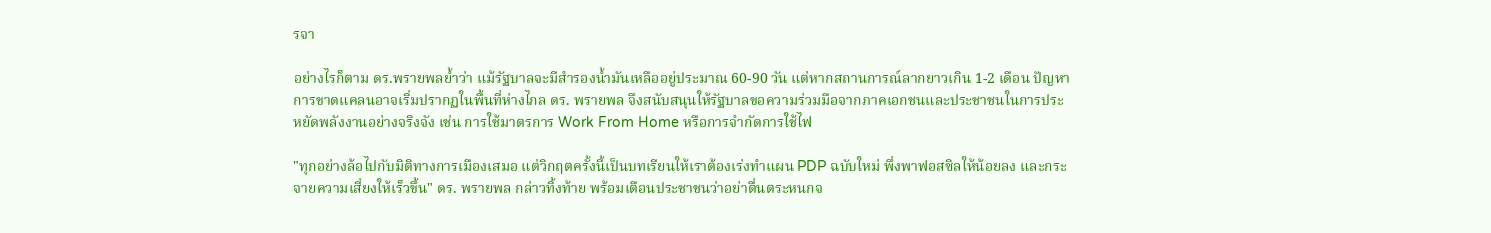รจา

อย่างไรก็ตาม ดร.พรายพลย้ำว่า แม้รัฐบาลจะมีสำรองน้ำมันเหลืออยู่ประมาณ 60-90 วัน แต่หากสถานการณ์ลากยาวเกิน 1-2 เดือน ปัญหาการขาดแคลนอาจเริ่มปรากฏในพื้นที่ห่างไกล ดร. พรายพล จึงสนับสนุนให้รัฐบาลขอความร่วมมือจากภาคเอกชนและประชาชนในการประหยัดพลังงานอย่างจริงจัง เช่น การใช้มาตรการ Work From Home หรือการจำกัดการใช้ไฟ

"ทุกอย่างล้อไปกับมิติทางการเมืองเสมอ แต่วิกฤตครั้งนี้เป็นบทเรียนให้เราต้องเร่งทำแผน PDP ฉบับใหม่ พึ่งพาฟอสซิลให้น้อยลง และกระจายความเสี่ยงให้เร็วขึ้น" ดร. พรายพล กล่าวทิ้งท้าย พร้อมเตือนประชาชนว่าอย่าตื่นตระหนกจ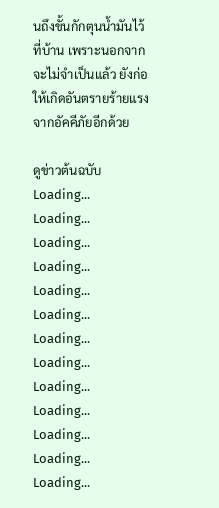นถึงขั้นกักตุนน้ำมันไว้ที่บ้าน เพราะนอกจากจะไม่จำเป็นแล้ว ยังก่อให้เกิดอันตรายร้ายแรงจากอัคคีภัยอีกด้วย

ดูข่าวต้นฉบับ
Loading...
Loading...
Loading...
Loading...
Loading...
Loading...
Loading...
Loading...
Loading...
Loading...
Loading...
Loading...
Loading...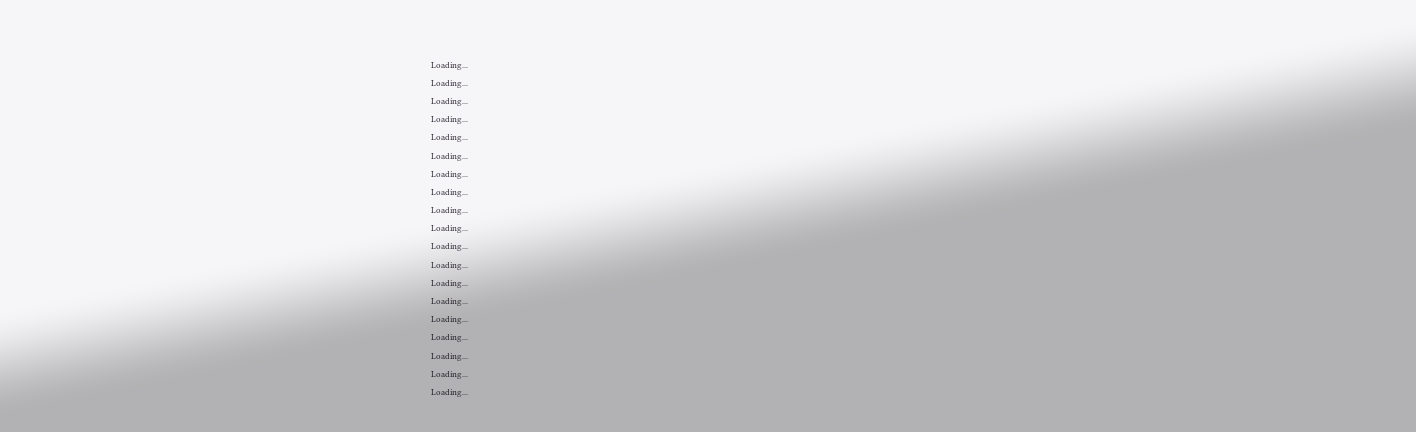Loading...
Loading...
Loading...
Loading...
Loading...
Loading...
Loading...
Loading...
Loading...
Loading...
Loading...
Loading...
Loading...
Loading...
Loading...
Loading...
Loading...
Loading...
Loading...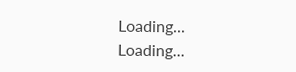Loading...
Loading...